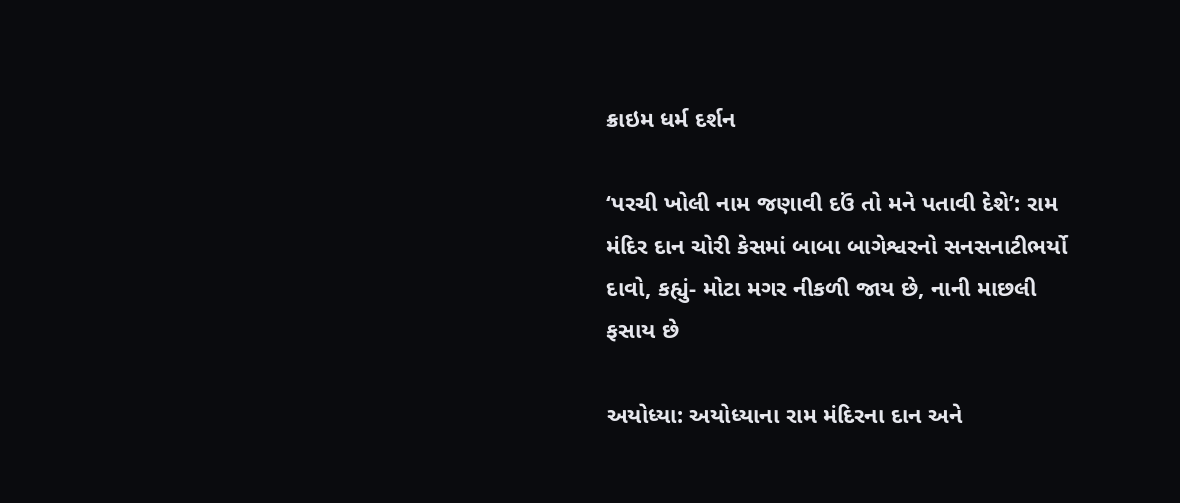ક્રાઇમ ધર્મ દર્શન

‘પરચી ખોલી નામ જણાવી દઉં તો મને પતાવી દેશે’: રામ મંદિર દાન ચોરી કેસમાં બાબા બાગેશ્વરનો સનસનાટીભર્યો દાવો, કહ્યું- મોટા મગર નીકળી જાય છે, નાની માછલી ફસાય છે

અયોધ્યા: અયોધ્યાના રામ મંદિરના દાન અને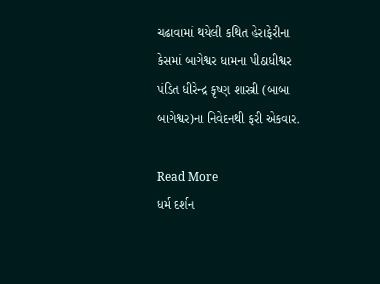ચઢાવામાં થયેલી કથિત હેરાફેરીના કેસમાં બાગેશ્વર ધામના પીઠાધીશ્વર પંડિત ધીરેન્દ્ર કૃષ્ણ શાસ્ત્રી (બાબા બાગેશ્વર)ના નિવેદનથી ફરી એકવાર.

Read More
ધર્મ દર્શન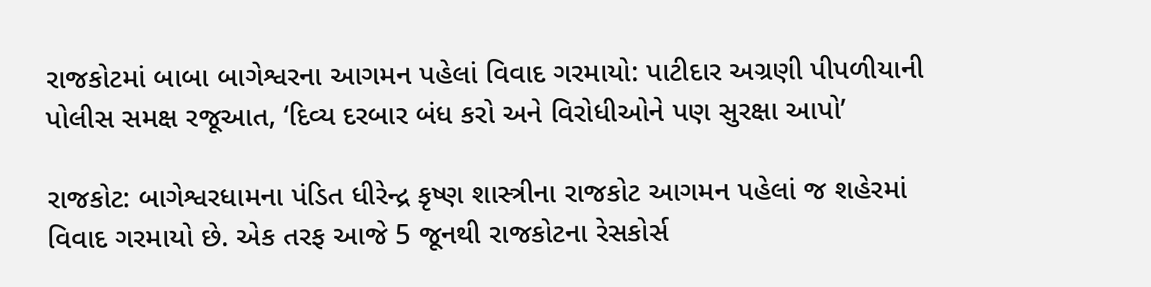રાજકોટમાં બાબા બાગેશ્વરના આગમન પહેલાં વિવાદ ગરમાયો: પાટીદાર અગ્રણી પીપળીયાની પોલીસ સમક્ષ રજૂઆત, ‘દિવ્ય દરબાર બંધ કરો અને વિરોધીઓને પણ સુરક્ષા આપો’

રાજકોટ: બાગેશ્વરધામના પંડિત ધીરેન્દ્ર કૃષ્ણ શાસ્ત્રીના રાજકોટ આગમન પહેલાં જ શહેરમાં વિવાદ ગરમાયો છે. એક તરફ આજે 5 જૂનથી રાજકોટના રેસકોર્સ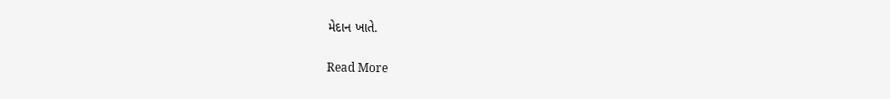મેદાન ખાતે.

Read More